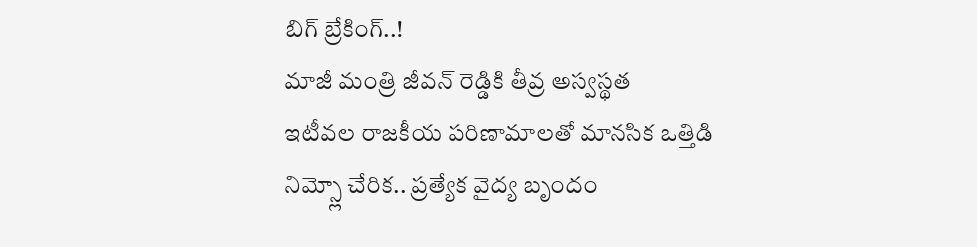బిగ్ బ్రేకింగ్..!
మాజీ మంత్రి జీవన్ రెడ్డికి తీవ్ర అస్వస్థత
ఇటీవల రాజకీయ పరిణామాలతో మానసిక ఒత్తిడి
నిమ్స్లో చేరిక.. ప్రత్యేక వైద్య బృందం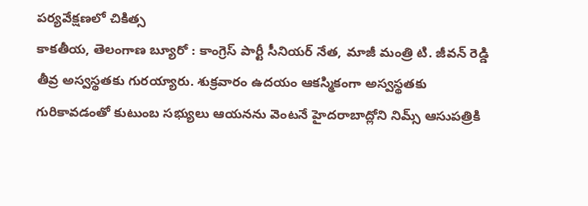పర్యవేక్షణలో చికిత్స
కాకతీయ, తెలంగాణ బ్యూరో : కాంగ్రెస్ పార్టీ సీనియర్ నేత, మాజీ మంత్రి టి. జీవన్ రెడ్డి తీవ్ర అస్వస్థతకు గురయ్యారు. శుక్రవారం ఉదయం ఆకస్మికంగా అస్వస్థతకు గురికావడంతో కుటుంబ సభ్యులు ఆయనను వెంటనే హైదరాబాద్లోని నిమ్స్ ఆసుపత్రికి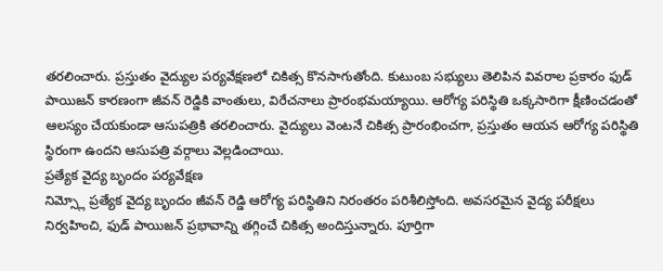తరలించారు. ప్రస్తుతం వైద్యుల పర్యవేక్షణలో చికిత్స కొనసాగుతోంది. కుటుంబ సభ్యులు తెలిపిన వివరాల ప్రకారం ఫుడ్ పాయిజన్ కారణంగా జీవన్ రెడ్డికి వాంతులు, విరేచనాలు ప్రారంభమయ్యాయి. ఆరోగ్య పరిస్థితి ఒక్కసారిగా క్షీణించడంతో ఆలస్యం చేయకుండా ఆసుపత్రికి తరలించారు. వైద్యులు వెంటనే చికిత్స ప్రారంభించగా, ప్రస్తుతం ఆయన ఆరోగ్య పరిస్థితి స్థిరంగా ఉందని ఆసుపత్రి వర్గాలు వెల్లడించాయి.
ప్రత్యేక వైద్య బృందం పర్యవేక్షణ
నిమ్స్లో ప్రత్యేక వైద్య బృందం జీవన్ రెడ్డి ఆరోగ్య పరిస్థితిని నిరంతరం పరిశీలిస్తోంది. అవసరమైన వైద్య పరీక్షలు నిర్వహించి, ఫుడ్ పాయిజన్ ప్రభావాన్ని తగ్గించే చికిత్స అందిస్తున్నారు. పూర్తిగా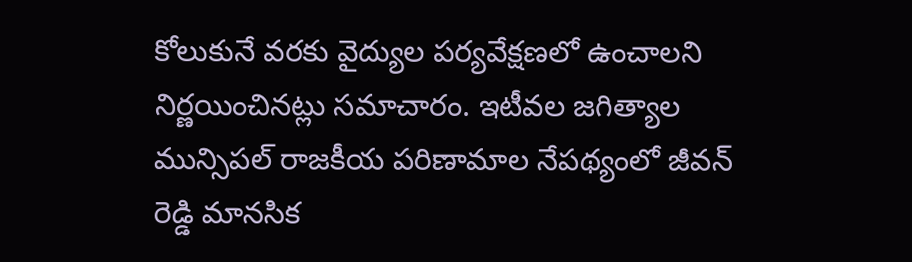కోలుకునే వరకు వైద్యుల పర్యవేక్షణలో ఉంచాలని నిర్ణయించినట్లు సమాచారం. ఇటీవల జగిత్యాల మున్సిపల్ రాజకీయ పరిణామాల నేపథ్యంలో జీవన్ రెడ్డి మానసిక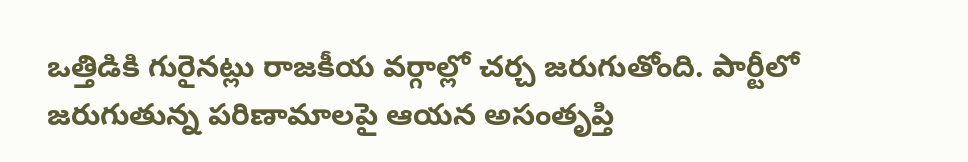ఒత్తిడికి గురైనట్లు రాజకీయ వర్గాల్లో చర్చ జరుగుతోంది. పార్టీలో జరుగుతున్న పరిణామాలపై ఆయన అసంతృప్తి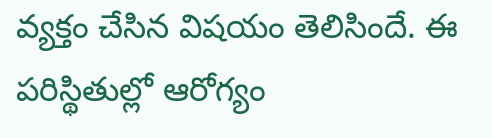వ్యక్తం చేసిన విషయం తెలిసిందే. ఈ పరిస్థితుల్లో ఆరోగ్యం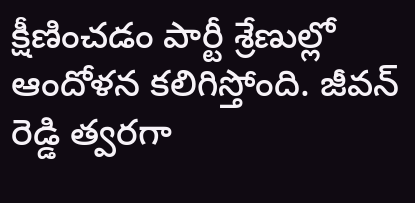క్షీణించడం పార్టీ శ్రేణుల్లో ఆందోళన కలిగిస్తోంది. జీవన్ రెడ్డి త్వరగా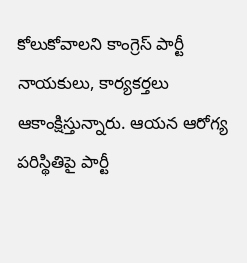కోలుకోవాలని కాంగ్రెస్ పార్టీ నాయకులు, కార్యకర్తలు ఆకాంక్షిస్తున్నారు. ఆయన ఆరోగ్య పరిస్థితిపై పార్టీ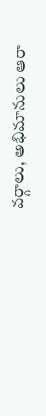వర్గాలు, అభిమానులు ఆరా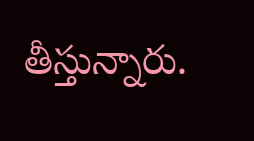తీస్తున్నారు.